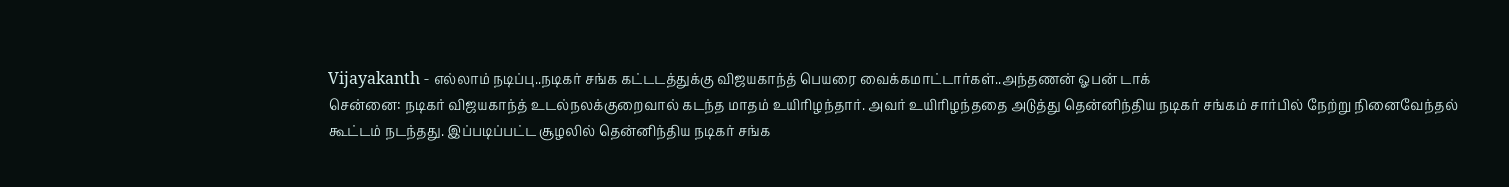Vijayakanth - எல்லாம் நடிப்பு..நடிகர் சங்க கட்டடத்துக்கு விஜயகாந்த் பெயரை வைக்கமாட்டார்கள்..அந்தணன் ஓபன் டாக்
சென்னை: நடிகர் விஜயகாந்த் உடல்நலக்குறைவால் கடந்த மாதம் உயிரிழந்தார். அவர் உயிரிழந்ததை அடுத்து தென்னிந்திய நடிகர் சங்கம் சார்பில் நேற்று நினைவேந்தல் கூட்டம் நடந்தது. இப்படிப்பட்ட சூழலில் தென்னிந்திய நடிகர் சங்க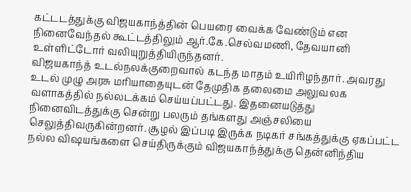கட்டடத்துக்கு விஜயகாந்த்தின் பெயரை வைக்க வேண்டும் என நினைவேந்தல் கூட்டத்திலும் ஆர்.கே.செல்வமணி, தேவயானி உள்ளிட்டோர் வலியுறுத்தியிருந்தனர்.
விஜயகாந்த் உடல்நலக்குறைவால் கடந்த மாதம் உயிரிழந்தார். அவரது உடல் முழு அரசு மரியாதையுடன் தேமுதிக தலைமை அலுவலக வளாகத்தில் நல்லடக்கம் செய்யப்பட்டது. இதனையடுத்து நினைவிடத்துக்கு சென்று பலரும் தங்களது அஞ்சலியை செலுத்திவருகின்றனர். சூழல் இப்படி இருக்க நடிகர் சங்கத்துக்கு ஏகப்பட்ட நல்ல விஷயங்களை செய்திருக்கும் விஜயகாந்த்துக்கு தென்னிந்திய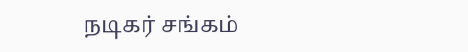நடிகர் சங்கம்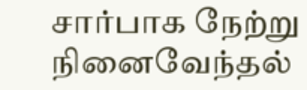சார்பாக நேற்று நினைவேந்தல்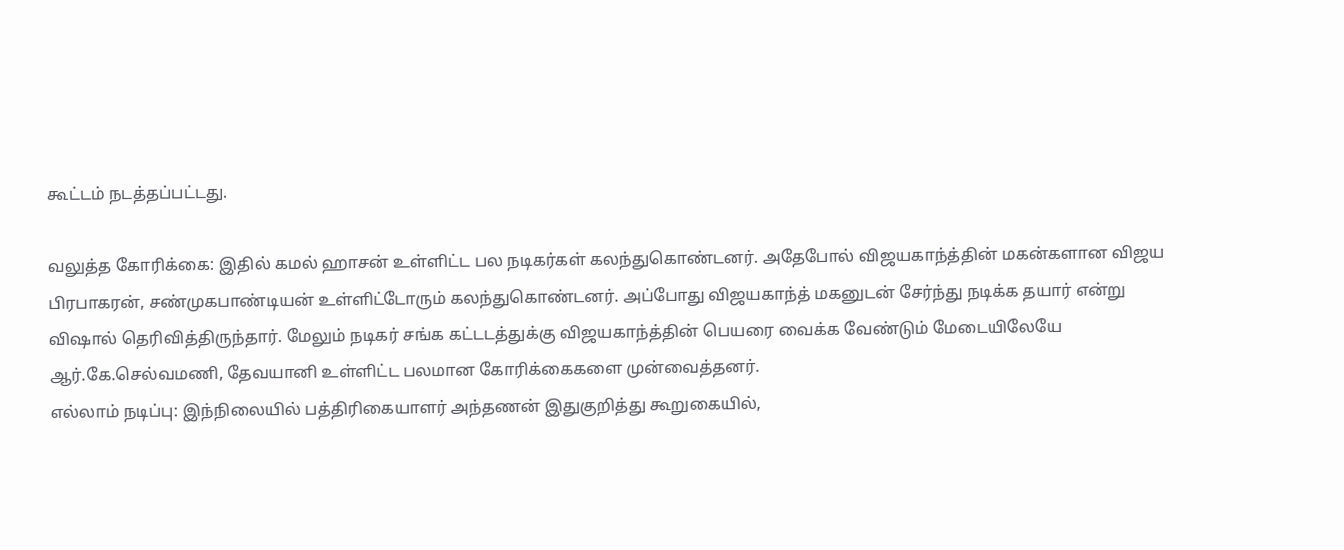கூட்டம் நடத்தப்பட்டது.

வலுத்த கோரிக்கை: இதில் கமல் ஹாசன் உள்ளிட்ட பல நடிகர்கள் கலந்துகொண்டனர். அதேபோல் விஜயகாந்த்தின் மகன்களான விஜய பிரபாகரன், சண்முகபாண்டியன் உள்ளிட்டோரும் கலந்துகொண்டனர். அப்போது விஜயகாந்த் மகனுடன் சேர்ந்து நடிக்க தயார் என்று விஷால் தெரிவித்திருந்தார். மேலும் நடிகர் சங்க கட்டடத்துக்கு விஜயகாந்த்தின் பெயரை வைக்க வேண்டும் மேடையிலேயே ஆர்.கே.செல்வமணி, தேவயானி உள்ளிட்ட பலமான கோரிக்கைகளை முன்வைத்தனர்.
எல்லாம் நடிப்பு: இந்நிலையில் பத்திரிகையாளர் அந்தணன் இதுகுறித்து கூறுகையில்,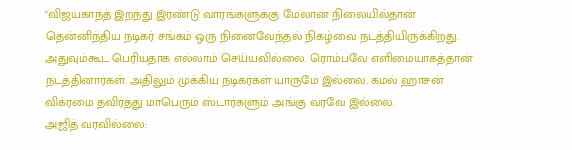"விஜயகாந்த் இறந்து இரண்டு வாரங்களுக்கு மேலான நிலையில்தான் தென்னிந்திய நடிகர் சங்கம் ஒரு நினைவேந்தல் நிகழ்வை நடத்தியிருக்கிறது. அதுவும்கூட பெரியதாக எல்லாம் செய்யவில்லை. ரொம்பவே எளிமையாகத்தான் நடத்தினார்கள். அதிலும் முக்கிய நடிகர்கள் யாருமே இல்லை. கமல் ஹாசன் விக்ரமை தவிர்த்து மாபெரும் ஸ்டார்களும் அங்கு வரவே இல்லை.
அஜித் வரவில்லை: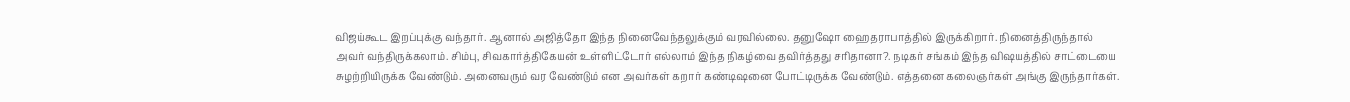விஜய்கூட இறப்புக்கு வந்தார். ஆனால் அஜித்தோ இந்த நினைவேந்தலுக்கும் வரவில்லை. தனுஷோ ஹைதராபாத்தில் இருக்கிறார். நினைத்திருந்தால் அவர் வந்திருக்கலாம். சிம்பு, சிவகார்த்திகேயன் உள்ளிட்டோர் எல்லாம் இந்த நிகழ்வை தவிர்த்தது சரிதானா?. நடிகர் சங்கம் இந்த விஷயத்தில் சாட்டையை சுழற்றியிருக்க வேண்டும். அனைவரும் வர வேண்டும் என அவர்கள் கறார் கண்டிஷனை போட்டிருக்க வேண்டும். எத்தனை கலைஞர்கள் அங்கு இருந்தார்கள்.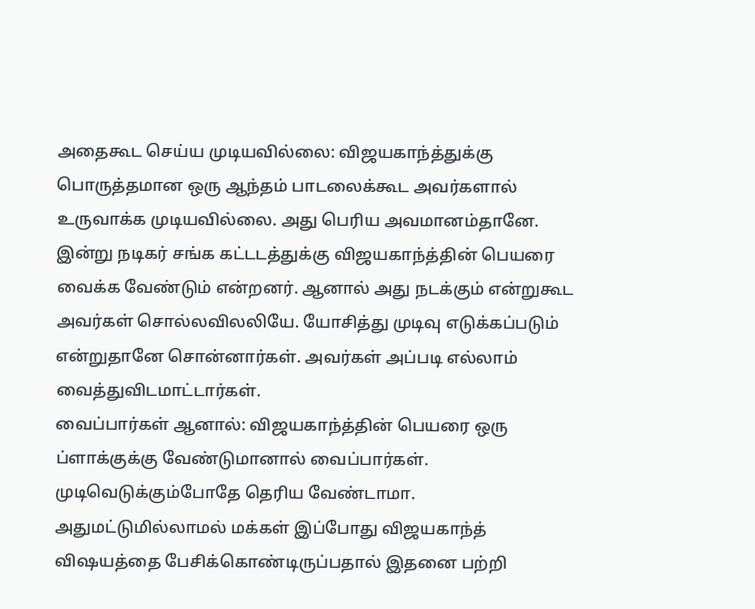அதைகூட செய்ய முடியவில்லை: விஜயகாந்த்துக்கு பொருத்தமான ஒரு ஆந்தம் பாடலைக்கூட அவர்களால் உருவாக்க முடியவில்லை. அது பெரிய அவமானம்தானே. இன்று நடிகர் சங்க கட்டடத்துக்கு விஜயகாந்த்தின் பெயரை வைக்க வேண்டும் என்றனர். ஆனால் அது நடக்கும் என்றுகூட அவர்கள் சொல்லவிலலியே. யோசித்து முடிவு எடுக்கப்படும் என்றுதானே சொன்னார்கள். அவர்கள் அப்படி எல்லாம் வைத்துவிடமாட்டார்கள்.
வைப்பார்கள் ஆனால்: விஜயகாந்த்தின் பெயரை ஒரு ப்ளாக்குக்கு வேண்டுமானால் வைப்பார்கள். முடிவெடுக்கும்போதே தெரிய வேண்டாமா. அதுமட்டுமில்லாமல் மக்கள் இப்போது விஜயகாந்த் விஷயத்தை பேசிக்கொண்டிருப்பதால் இதனை பற்றி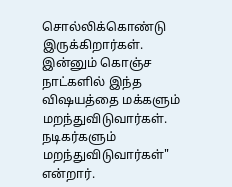சொல்லிக்கொண்டு இருக்கிறார்கள். இன்னும் கொஞ்ச நாட்களில் இந்த விஷயத்தை மக்களும் மறந்துவிடுவார்கள். நடிகர்களும் மறந்துவிடுவார்கள்" என்றார்.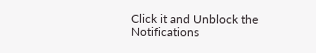Click it and Unblock the Notifications